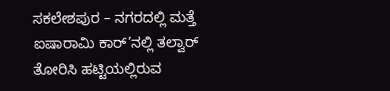ಸಕಲೇಶಪುರ – ನಗರದಲ್ಲಿ ಮತ್ತೆ ಐಷಾರಾಮಿ ಕಾರ್’ನಲ್ಲಿ ತಲ್ವಾರ್ ತೋರಿಸಿ ಹಟ್ಟಿಯಲ್ಲಿರುವ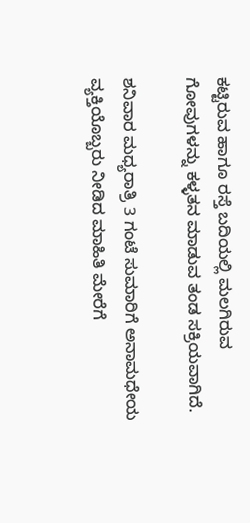ಕಟ್ಟಿರುವ ಹಾಗೂ ರಸ್ತೆ ಬದಿಯಲ್ಲಿ ಮಲಗಿರುವ ಗೋವುಗಳನ್ನು ಕಳ್ಳತನ ಮಾಡುವ ತಂಡ ಸಕ್ರಿಯವಾಗಿದೆ.

ಶನಿವಾರ ಮಧ್ಯರಾತ್ರಿ 3 ಗಂಟೆ ಸುಮಾರಿಗೆ ಅನಾಮಧೇಯ ವ್ಯಕ್ತಿಯೊಬ್ಬರು ನೀಡಿದ ಮಾಹಿತಿ ಮೇರೆಗೆ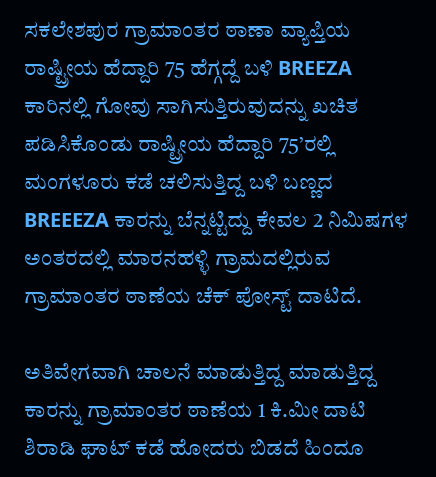ಸಕಲೇಶಪುರ ಗ್ರಾಮಾಂತರ ಠಾಣಾ ವ್ಯಾಪ್ತಿಯ ರಾಷ್ಟ್ರೀಯ ಹೆದ್ದಾರಿ 75 ಹೆಗ್ಗದ್ದೆ ಬಳಿ BREEZA ಕಾರಿನಲ್ಲಿ ಗೋವು ಸಾಗಿಸುತ್ತಿರುವುದನ್ನು ಖಚಿತ ಪಡಿಸಿಕೊಂಡು ರಾಷ್ಟ್ರೀಯ ಹೆದ್ದಾರಿ 75’ರಲ್ಲಿ ಮಂಗಳೂರು ಕಡೆ ಚಲಿಸುತ್ತಿದ್ದ ಬಳಿ ಬಣ್ಣದ BREEEZA ಕಾರನ್ನು ಬೆನ್ನಟ್ಟಿದ್ದು ಕೇವಲ 2 ನಿಮಿಷಗಳ ಅಂತರದಲ್ಲಿ ಮಾರನಹಳ್ಳಿ ಗ್ರಾಮದಲ್ಲಿರುವ ಗ್ರಾಮಾಂತರ ಠಾಣೆಯ ಚೆಕ್ ಪೋಸ್ಟ್ ದಾಟಿದೆ.

ಅತಿವೇಗವಾಗಿ ಚಾಲನೆ ಮಾಡುತ್ತಿದ್ದ ಮಾಡುತ್ತಿದ್ದ ಕಾರನ್ನು ಗ್ರಾಮಾಂತರ ಠಾಣೆಯ 1 ಕಿ.ಮೀ ದಾಟಿ ಶಿರಾಡಿ ಘಾಟ್ ಕಡೆ ಹೋದರು ಬಿಡದೆ ಹಿಂದೂ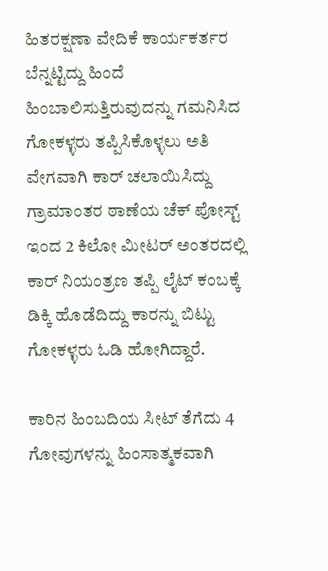ಹಿತರಕ್ಷಣಾ ವೇದಿಕೆ ಕಾರ್ಯಕರ್ತರ ಬೆನ್ನಟ್ಟಿದ್ದು ಹಿಂದೆ ಹಿಂಬಾಲಿಸುತ್ತಿರುವುದನ್ನು ಗಮನಿಸಿದ ಗೋಕಳ್ಳರು ತಪ್ಪಿಸಿಕೊಳ್ಳಲು ಅತಿ ವೇಗವಾಗಿ ಕಾರ್ ಚಲಾಯಿಸಿದ್ದು ಗ್ರಾಮಾಂತರ ಠಾಣೆಯ ಚೆಕ್ ಪೋಸ್ಟ್ ಇಂದ 2 ಕಿಲೋ ಮೀಟರ್ ಅಂತರದಲ್ಲಿ ಕಾರ್ ನಿಯಂತ್ರಣ ತಪ್ಪಿ ಲೈಟ್ ಕಂಬಕ್ಕೆ ಡಿಕ್ಕಿ ಹೊಡೆದಿದ್ದು ಕಾರನ್ನು ಬಿಟ್ಟು ಗೋಕಳ್ಳರು ಓಡಿ ಹೋಗಿದ್ದಾರೆ.

ಕಾರಿನ ಹಿಂಬದಿಯ ಸೀಟ್ ತೆಗೆದು 4 ಗೋವುಗಳನ್ನು ಹಿಂಸಾತ್ಮಕವಾಗಿ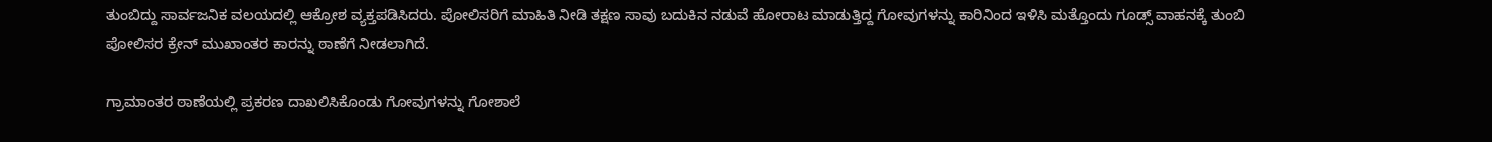ತುಂಬಿದ್ದು ಸಾರ್ವಜನಿಕ ವಲಯದಲ್ಲಿ ಆಕ್ರೋಶ ವ್ಯಕ್ತಪಡಿಸಿದರು. ಪೋಲಿಸರಿಗೆ ಮಾಹಿತಿ ನೀಡಿ ತಕ್ಷಣ ಸಾವು ಬದುಕಿನ ನಡುವೆ ಹೋರಾಟ ಮಾಡುತ್ತಿದ್ದ ಗೋವುಗಳನ್ನು ಕಾರಿನಿಂದ ಇಳಿಸಿ ಮತ್ತೊಂದು ಗೂಡ್ಸ್ ವಾಹನಕ್ಕೆ ತುಂಬಿ ಪೋಲಿಸರ ಕ್ರೇನ್ ಮುಖಾಂತರ ಕಾರನ್ನು ಠಾಣೆಗೆ ನೀಡಲಾಗಿದೆ.

ಗ್ರಾಮಾಂತರ ಠಾಣೆಯಲ್ಲಿ ಪ್ರಕರಣ ದಾಖಲಿಸಿಕೊಂಡು ಗೋವುಗಳನ್ನು ಗೋಶಾಲೆ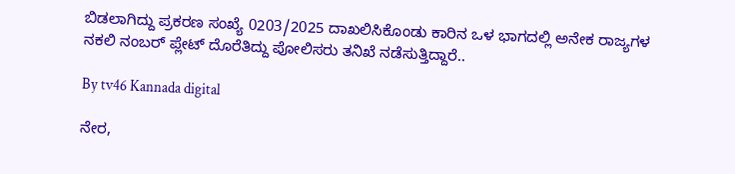ಬಿಡಲಾಗಿದ್ದು ಪ್ರಕರಣ ಸಂಖ್ಯೆ 0203/2025 ದಾಖಲಿಸಿಕೊಂಡು ಕಾರಿನ ಒಳ ಭಾಗದಲ್ಲಿ ಅನೇಕ ರಾಜ್ಯಗಳ ನಕಲಿ ನಂಬರ್ ಪ್ಲೇಟ್ ದೊರೆತಿದ್ದು ಪೋಲಿಸರು ತನಿಖೆ ನಡೆಸುತ್ತಿದ್ದಾರೆ..

By tv46 Kannada digital

ನೇರ,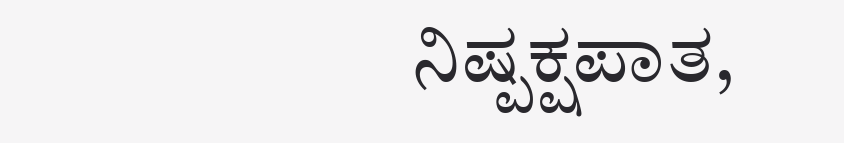ನಿಷ್ಪಕ್ಷಪಾತ,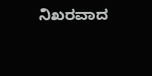ನಿಖರವಾದ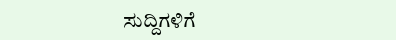ಸುದ್ದಿಗಳಿಗೆ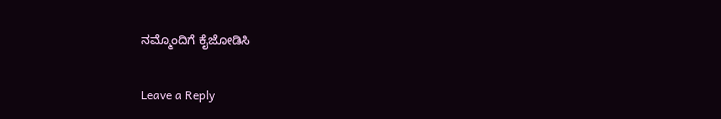ನಮ್ಮೊಂದಿಗೆ ಕೈಜೋಡಿಸಿ

Leave a Reply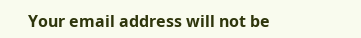Your email address will not be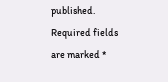published. Required fields are marked *